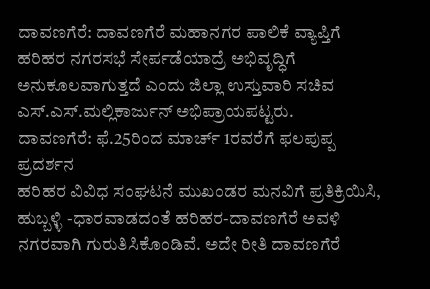ದಾವಣಗೆರೆ: ದಾವಣಗೆರೆ ಮಹಾನಗರ ಪಾಲಿಕೆ ವ್ಯಾಪ್ತಿಗೆ ಹರಿಹರ ನಗರಸಭೆ ಸೇರ್ಪಡೆಯಾದ್ರೆ ಅಭಿವೃದ್ಧಿಗೆ ಅನುಕೂಲವಾಗುತ್ತದೆ ಎಂದು ಜಿಲ್ಲಾ ಉಸ್ತುವಾರಿ ಸಚಿವ ಎಸ್.ಎಸ್.ಮಲ್ಲಿಕಾರ್ಜುನ್ ಅಭಿಪ್ರಾಯಪಟ್ಟರು.
ದಾವಣಗೆರೆ: ಫೆ.25ರಿಂದ ಮಾರ್ಚ್ 1ರವರೆಗೆ ಫಲಪುಪ್ಪ ಪ್ರದರ್ಶನ
ಹರಿಹರ ವಿವಿಧ ಸಂಘಟನೆ ಮುಖಂಡರ ಮನವಿಗೆ ಪ್ರತಿಕ್ರಿಯಿಸಿ, ಹುಬ್ಬಳ್ಳಿ -ಧಾರವಾಡದಂತೆ ಹರಿಹರ-ದಾವಣಗೆರೆ ಅವಳಿ ನಗರವಾಗಿ ಗುರುತಿಸಿಕೊಂಡಿವೆ. ಅದೇ ರೀತಿ ದಾವಣಗೆರೆ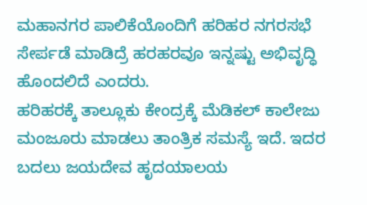ಮಹಾನಗರ ಪಾಲಿಕೆಯೊಂದಿಗೆ ಹರಿಹರ ನಗರಸಭೆ ಸೇರ್ಪಡೆ ಮಾಡಿದ್ರೆ ಹರಹರವೂ ಇನ್ನಷ್ಟು ಅಭಿವೃದ್ಧಿ ಹೊಂದಲಿದೆ ಎಂದರು.
ಹರಿಹರಕ್ಕೆ ತಾಲ್ಲೂಕು ಕೇಂದ್ರಕ್ಕೆ ಮೆಡಿಕಲ್ ಕಾಲೇಜು ಮಂಜೂರು ಮಾಡಲು ತಾಂತ್ರಿಕ ಸಮಸ್ಯೆ ಇದೆ. ಇದರ ಬದಲು ಜಯದೇವ ಹೃದಯಾಲಯ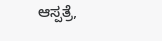ಆಸ್ಪತ್ರೆ,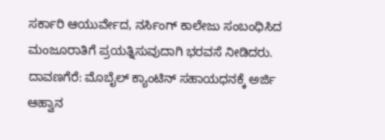ಸರ್ಕಾರಿ ಆಯುರ್ವೇದ, ನರ್ಸಿಂಗ್ ಕಾಲೇಜು ಸಂಬಂಧಿಸಿದ ಮಂಜೂರಾತಿಗೆ ಪ್ರಯತ್ನಿಸುವುದಾಗಿ ಭರವಸೆ ನೀಡಿದರು.
ದಾವಣಗೆರೆ: ಮೊಬೈಲ್ ಕ್ಯಾಂಟಿನ್ ಸಹಾಯಧನಕ್ಕೆ ಅರ್ಜಿ ಆಹ್ವಾನ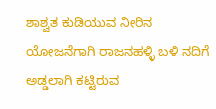ಶಾಶ್ವತ ಕುಡಿಯುವ ನೀರಿನ ಯೋಜನೆಗಾಗಿ ರಾಜನಹಳ್ಳಿ ಬಳಿ ನದಿಗೆ ಅಡ್ಡಲಾಗಿ ಕಟ್ಟಿರುವ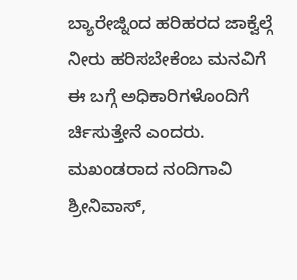ಬ್ಯಾರೇಜ್ನಿಂದ ಹರಿಹರದ ಜಾಕ್ವೆಲ್ಗೆ ನೀರು ಹರಿಸಬೇಕೆಂಬ ಮನವಿಗೆ ಈ ಬಗ್ಗೆ ಅಧಿಕಾರಿಗಳೊಂದಿಗೆ ರ್ಚಿಸುತ್ತೇನೆ ಎಂದರು.
ಮಖಂಡರಾದ ನಂದಿಗಾವಿ ಶ್ರೀನಿವಾಸ್,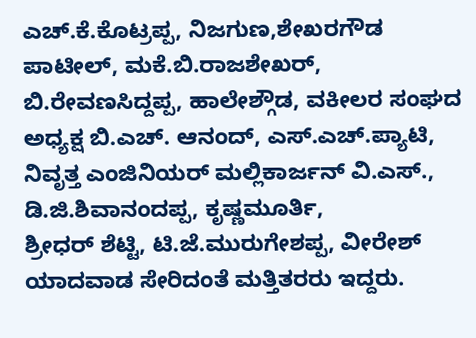ಎಚ್.ಕೆ.ಕೊಟ್ರಪ್ಪ, ನಿಜಗುಣ,ಶೇಖರಗೌಡ ಪಾಟೀಲ್, ಮಕೆ.ಬಿ.ರಾಜಶೇಖರ್,
ಬಿ.ರೇವಣಸಿದ್ದಪ್ಪ, ಹಾಲೇಶ್ಗೌಡ, ವಕೀಲರ ಸಂಘದ ಅಧ್ಯಕ್ಷ ಬಿ.ಎಚ್. ಆನಂದ್, ಎಸ್.ಎಚ್.ಪ್ಯಾಟಿ, ನಿವೃತ್ತ ಎಂಜಿನಿಯರ್ ಮಲ್ಲಿಕಾರ್ಜನ್ ವಿ.ಎಸ್., ಡಿ.ಜಿ.ಶಿವಾನಂದಪ್ಪ, ಕೃಷ್ಣಮೂರ್ತಿ,
ಶ್ರೀಧರ್ ಶೆಟ್ಟಿ, ಟಿ.ಜೆ.ಮುರುಗೇಶಪ್ಪ, ವೀರೇಶ್ ಯಾದವಾಡ ಸೇರಿದಂತೆ ಮತ್ತಿತರರು ಇದ್ದರು.